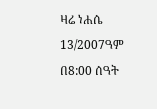ዛሬ ነሐሴ 13/2007ዓም በ8:00 ሰዓት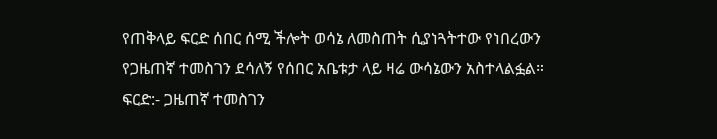የጠቅላይ ፍርድ ሰበር ሰሚ ችሎት ወሳኔ ለመስጠት ሲያነጓትተው የነበረውን የጋዜጠኛ ተመስገን ደሳለኝ የሰበር አቤቱታ ላይ ዛሬ ውሳኔውን አስተላልፏል። ፍርድ:- ጋዜጠኛ ተመስገን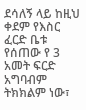ደሳለኝ ላይ ከዚህ ቀደም የእስር ፈርድ ቤቱ የሰጠው የ 3 አመት ፍርድ አግባብም ትክክልም ነው፣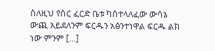ስለዚህ የስር ፈርድ ቤቱ ካስተላለፈው ውሳኔ ውጪ አይደለንም ፍርዱን አፅንተነዋል ፍርዱ ልክ ነው ምንም […]